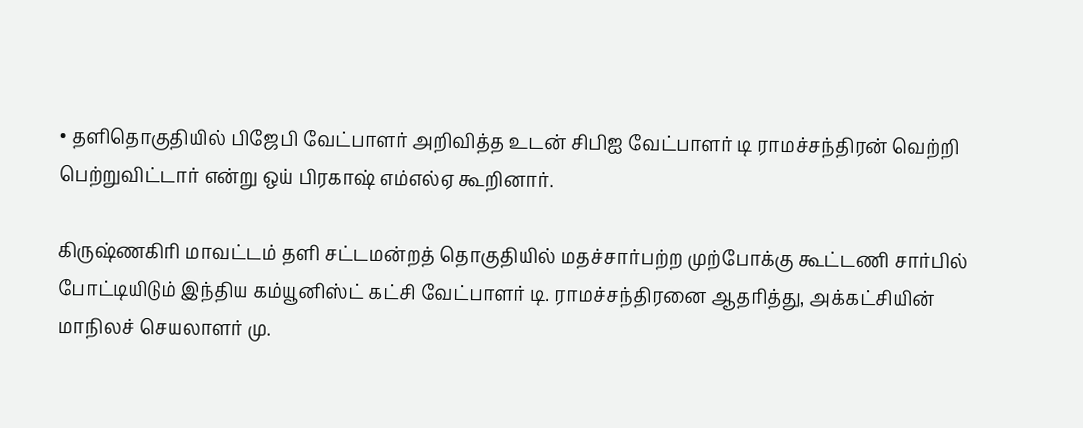• தளிதொகுதியில் பிஜேபி வேட்பாளர் அறிவித்த உடன் சிபிஐ வேட்பாளர் டி ராமச்சந்திரன் வெற்றி பெற்றுவிட்டார் என்று ஒய் பிரகாஷ் எம்எல்ஏ கூறினார்.

கிருஷ்ணகிரி மாவட்டம் தளி சட்டமன்றத் தொகுதியில் மதச்சார்பற்ற முற்போக்கு கூட்டணி சார்பில் போட்டியிடும் இந்திய கம்யூனிஸ்ட் கட்சி வேட்பாளர் டி. ராமச்சந்திரனை ஆதரித்து, அக்கட்சியின் மாநிலச் செயலாளர் மு.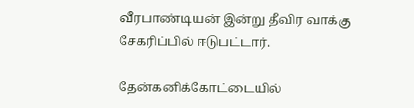வீரபாண்டியன் இன்று தீவிர வாக்கு சேகரிப்பில் ஈடுபட்டார்.

தேன்கனிக்கோட்டையில்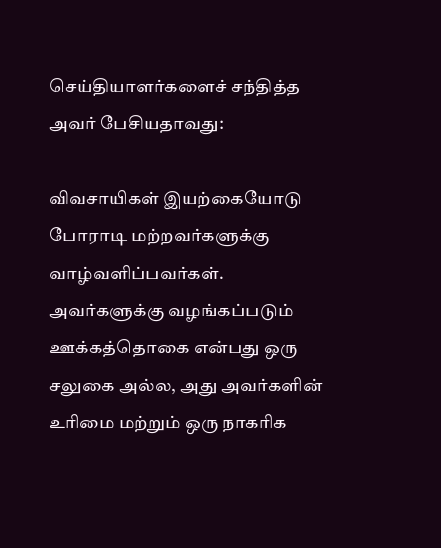செய்தியாளர்களைச் சந்தித்த அவர் பேசியதாவது:

விவசாயிகள் இயற்கையோடு போராடி மற்றவர்களுக்கு வாழ்வளிப்பவர்கள். அவர்களுக்கு வழங்கப்படும் ஊக்கத்தொகை என்பது ஒரு சலுகை அல்ல, அது அவர்களின் உரிமை மற்றும் ஒரு நாகரிக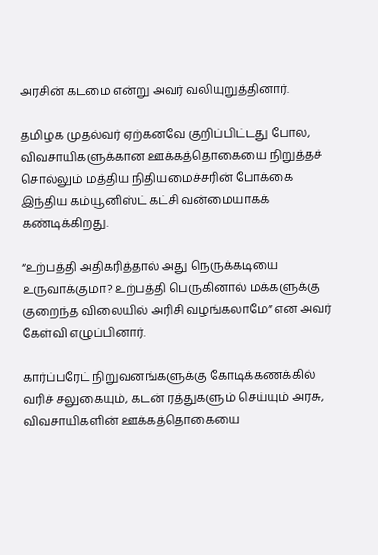அரசின் கடமை என்று அவர் வலியுறுத்தினார்.

தமிழக முதல்வர் ஏற்கனவே குறிப்பிட்டது போல, விவசாயிகளுக்கான ஊக்கத்தொகையை நிறுத்தச் சொல்லும் மத்திய நிதியமைச்சரின் போக்கை இந்திய கம்யூனிஸ்ட் கட்சி வன்மையாகக் கண்டிக்கிறது.

“உற்பத்தி அதிகரித்தால் அது நெருக்கடியை உருவாக்குமா? உற்பத்தி பெருகினால் மக்களுக்கு குறைந்த விலையில் அரிசி வழங்கலாமே” என அவர் கேள்வி எழுப்பினார்.

கார்ப்பரேட் நிறுவனங்களுக்கு கோடிக்கணக்கில் வரிச் சலுகையும், கடன் ரத்துகளும் செய்யும் அரசு, விவசாயிகளின் ஊக்கத்தொகையை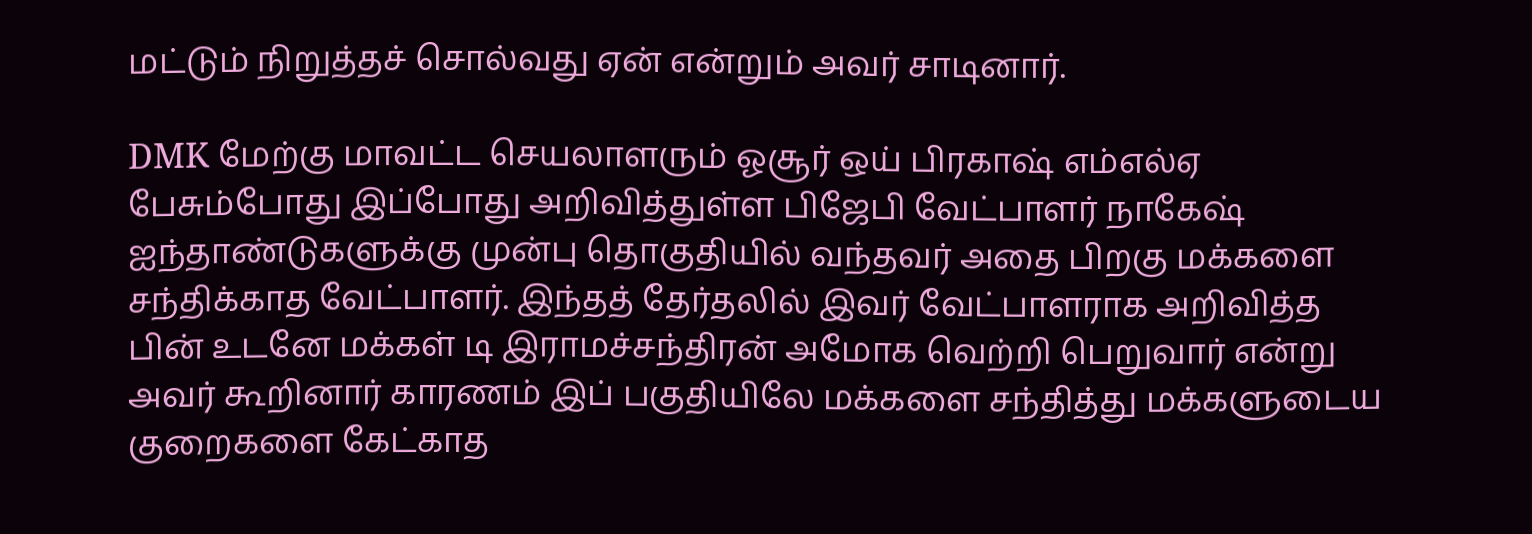மட்டும் நிறுத்தச் சொல்வது ஏன் என்றும் அவர் சாடினார்.

DMK மேற்கு மாவட்ட செயலாளரும் ஓசூர் ஒய் பிரகாஷ் எம்எல்ஏ பேசும்போது இப்போது அறிவித்துள்ள பிஜேபி வேட்பாளர் நாகேஷ் ஐந்தாண்டுகளுக்கு முன்பு தொகுதியில் வந்தவர் அதை பிறகு மக்களை சந்திக்காத வேட்பாளர். இந்தத் தேர்தலில் இவர் வேட்பாளராக அறிவித்த பின் உடனே மக்கள் டி இராமச்சந்திரன் அமோக வெற்றி பெறுவார் என்று அவர் கூறினார் காரணம் இப் பகுதியிலே மக்களை சந்தித்து மக்களுடைய குறைகளை கேட்காத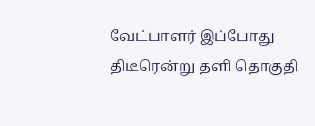வேட்பாளர் இப்போது திடீரென்று தளி தொகுதி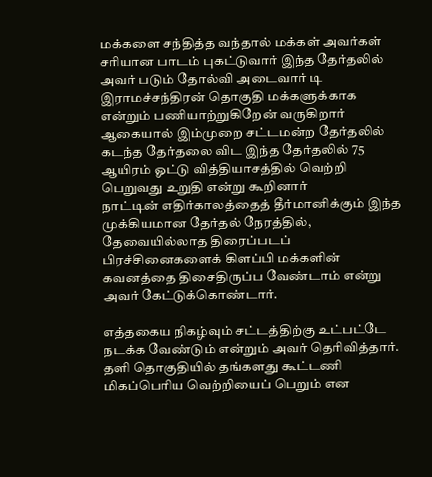மக்களை சந்தித்த வந்தால் மக்கள் அவர்கள் சரியான பாடம் புகட்டுவார் இந்த தேர்தலில் அவர் படும் தோல்வி அடைவார் டி இராமச்சந்திரன் தொகுதி மக்களுக்காக என்றும் பணியாற்றுகிறேன் வருகிறார் ஆகையால் இம்முறை சட்டமன்ற தேர்தலில் கடந்த தேர்தலை விட இந்த தேர்தலில் 75 ஆயிரம் ஓட்டு வித்தியாசத்தில் வெற்றி பெறுவது உறுதி என்று கூறினார்
நாட்டின் எதிர்காலத்தைத் தீர்மானிக்கும் இந்த முக்கியமான தேர்தல் நேரத்தில், தேவையில்லாத திரைப்படப் பிரச்சினைகளைக் கிளப்பி மக்களின் கவனத்தை திசைதிருப்ப வேண்டாம் என்று அவர் கேட்டுக்கொண்டார்.

எத்தகைய நிகழ்வும் சட்டத்திற்கு உட்பட்டே நடக்க வேண்டும் என்றும் அவர் தெரிவித்தார்.
தளி தொகுதியில் தங்களது கூட்டணி மிகப்பெரிய வெற்றியைப் பெறும் என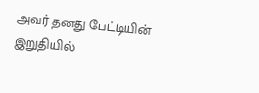அவர் தனது பேட்டியின் இறுதியில்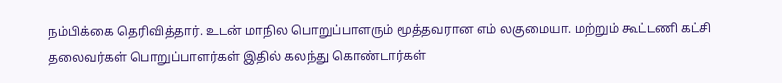நம்பிக்கை தெரிவித்தார். உடன் மாநில பொறுப்பாளரும் மூத்தவரான எம் லகுமையா. மற்றும் கூட்டணி கட்சி தலைவர்கள் பொறுப்பாளர்கள் இதில் கலந்து கொண்டார்கள்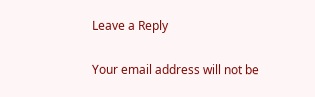Leave a Reply

Your email address will not be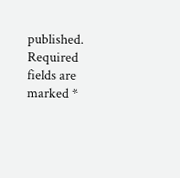published. Required fields are marked *